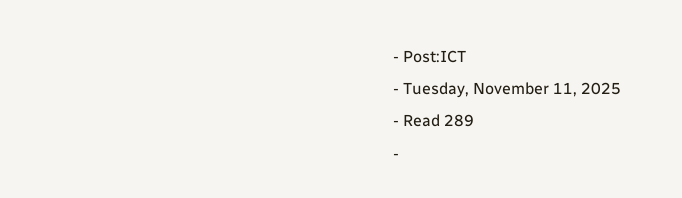- Post:ICT
- Tuesday, November 11, 2025
- Read 289
-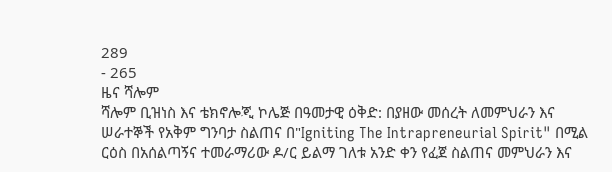289
- 265
ዜና ሻሎም
ሻሎም ቢዝነስ እና ቴክኖሎጂ ኮሌጅ በዓመታዊ ዕቅድ: በያዘው መሰረት ለመምህራን እና ሠራተኞች የአቅም ግንባታ ስልጠና በ"Igniting The Intrapreneurial Spirit" በሚል ርዕስ በአሰልጣኝና ተመራማሪው ዶ/ር ይልማ ገለቱ አንድ ቀን የፈጀ ስልጠና መምህራን እና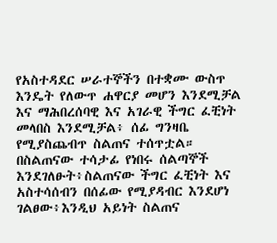የአስተዳደር ሠራተኞችን በተቋሙ ውስጥ እንዴት የለውጥ ሐዋርያ መሆን እንደሚቻል እና ማሕበረሰባዊ እና አገራዊ ችግር ፈቺነት መላበስ እንደሚቻል፥ ሰፊ ግንዛቤ የሚያስጨብጥ ስልጠና ተሰጥቷል። በስልጠናው ተሳታፊ የነበሩ ሰልጣኞች እንደገለፁት፥ስልጠናው ችግር ፈቺነት እና አስተሳሰብን በሰፊው የሚያዳብር እንደሆነ ገልፀው፥እንዲህ አይነት ስልጠና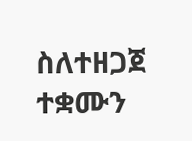ስለተዘጋጀ ተቋሙን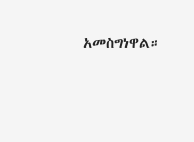አመስግነዋል።